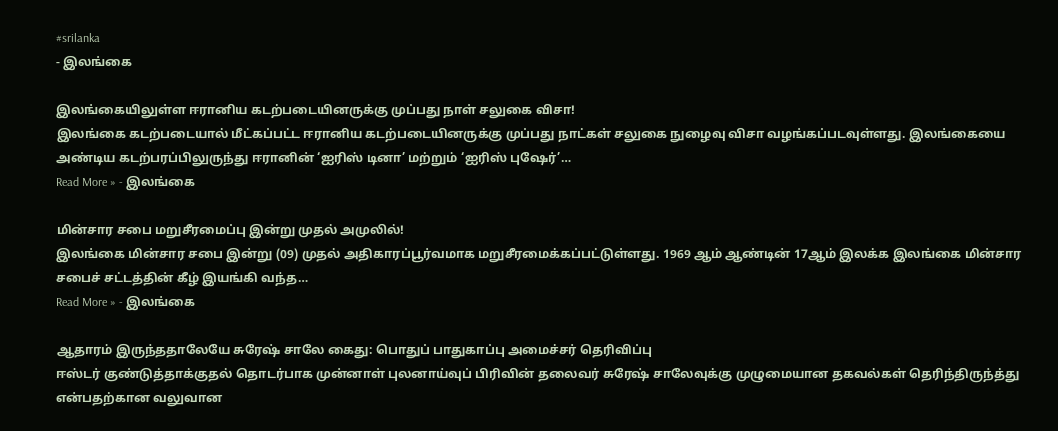#srilanka
- இலங்கை

இலங்கையிலுள்ள ஈரானிய கடற்படையினருக்கு முப்பது நாள் சலுகை விசா!
இலங்கை கடற்படையால் மீட்கப்பட்ட ஈரானிய கடற்படையினருக்கு முப்பது நாட்கள் சலுகை நுழைவு விசா வழங்கப்படவுள்ளது. இலங்கையை அண்டிய கடற்பரப்பிலுருந்து ஈரானின் ‘ஐரிஸ் டினா’ மற்றும் ‘ஐரிஸ் புஷேர்’…
Read More » - இலங்கை

மின்சார சபை மறுசீரமைப்பு இன்று முதல் அமுலில்!
இலங்கை மின்சார சபை இன்று (09) முதல் அதிகாரப்பூர்வமாக மறுசீரமைக்கப்பட்டுள்ளது. 1969 ஆம் ஆண்டின் 17ஆம் இலக்க இலங்கை மின்சார சபைச் சட்டத்தின் கீழ் இயங்கி வந்த…
Read More » - இலங்கை

ஆதாரம் இருந்ததாலேயே சுரேஷ் சாலே கைது: பொதுப் பாதுகாப்பு அமைச்சர் தெரிவிப்பு
ஈஸ்டர் குண்டுத்தாக்குதல் தொடர்பாக முன்னாள் புலனாய்வுப் பிரிவின் தலைவர் சுரேஷ் சாலேவுக்கு முழுமையான தகவல்கள் தெரிந்திருந்த்து என்பதற்கான வலுவான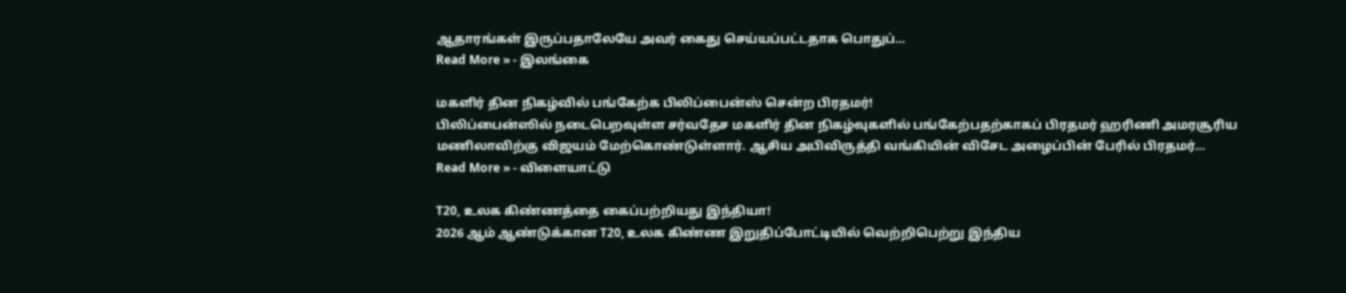ஆதாரங்கள் இருப்பதாலேயே அவர் கைது செய்யப்பட்டதாக பொதுப்…
Read More » - இலங்கை

மகளிர் தின நிகழ்வில் பங்கேற்க பிலிப்பைன்ஸ் சென்ற பிரதமர்!
பிலிப்பைன்ஸில் நடைபெறவுள்ள சர்வதேச மகளிர் தின நிகழ்வுகளில் பங்கேற்பதற்காகப் பிரதமர் ஹரிணி அமரசூரிய மணிலாவிற்கு விஜயம் மேற்கொண்டுள்ளார். ஆசிய அபிவிருத்தி வங்கியின் விசேட அழைப்பின் பேரில் பிரதமர்…
Read More » - விளையாட்டு

T20, உலக கிண்ணத்தை கைப்பற்றியது இந்தியா!
2026 ஆம் ஆண்டுக்கான T20, உலக கிண்ண இறுதிப்போட்டியில் வெற்றிபெற்று இந்திய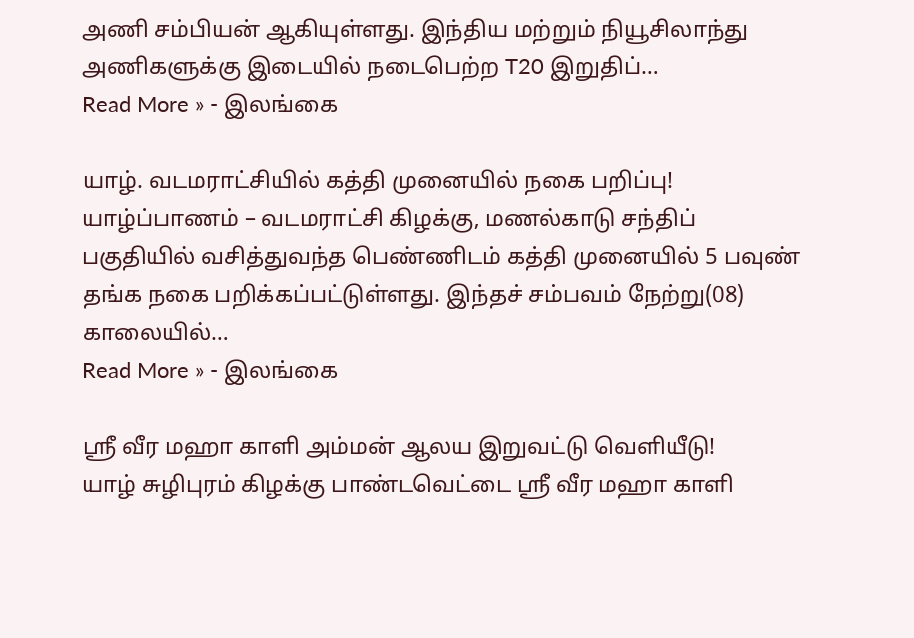அணி சம்பியன் ஆகியுள்ளது. இந்திய மற்றும் நியூசிலாந்து அணிகளுக்கு இடையில் நடைபெற்ற T20 இறுதிப்…
Read More » - இலங்கை

யாழ். வடமராட்சியில் கத்தி முனையில் நகை பறிப்பு!
யாழ்ப்பாணம் – வடமராட்சி கிழக்கு, மணல்காடு சந்திப் பகுதியில் வசித்துவந்த பெண்ணிடம் கத்தி முனையில் 5 பவுண் தங்க நகை பறிக்கப்பட்டுள்ளது. இந்தச் சம்பவம் நேற்று(08) காலையில்…
Read More » - இலங்கை

ஸ்ரீ வீர மஹா காளி அம்மன் ஆலய இறுவட்டு வெளியீடு!
யாழ் சுழிபுரம் கிழக்கு பாண்டவெட்டை ஸ்ரீ வீர மஹா காளி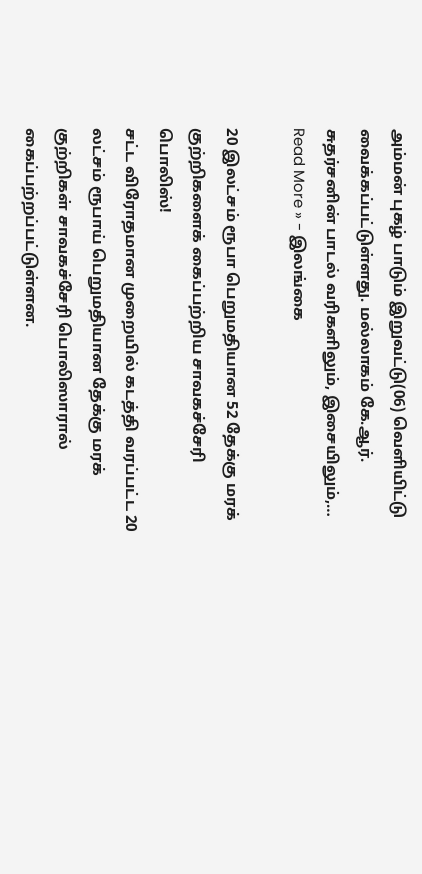அம்மன் புகழ் பாடும் இறுவட்டு(06) வெளியிட்டு வைக்கப்பட்டுள்ளது. மல்லாகம் கே.ஆர். சுதர்சனின் பாடல் வரிகளிலும், இசையிலும்,…
Read More » - இலங்கை

20 இலட்சம் ரூபா பெறுமதியான 52 தேக்கு மரக் குற்றிகளைக் கைப்பற்றிய சாவகச்சேரி பொலிஸ்!
சட்ட விரோதமான முறையில் கடத்தி வரப்பட்ட 20 லட்சம் ரூபாய் பெறுமதியான தேக்கு மரக் குற்றிகள் சாவகச்சேரி பொலிஸாரால் கைப்பற்றப்பட்டுள்ளன.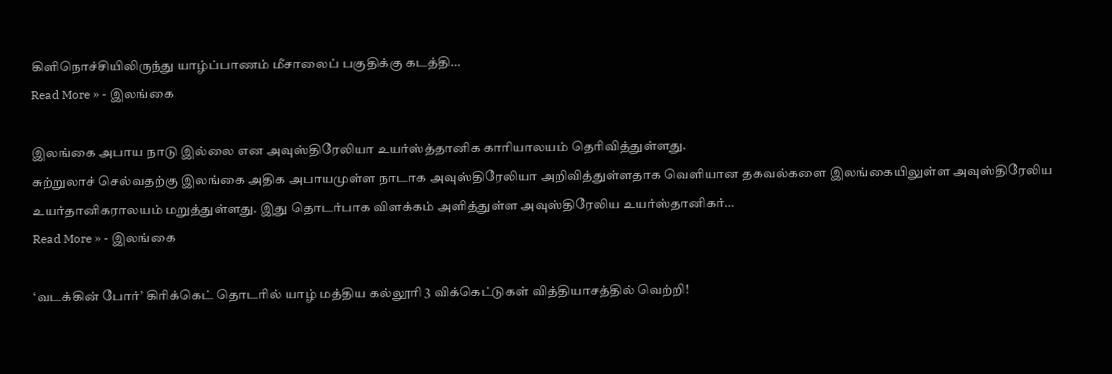கிளிநொச்சியிலிருந்து யாழ்ப்பாணம் மீசாலைப் பகுதிக்கு கடத்தி…
Read More » - இலங்கை

இலங்கை அபாய நாடு இல்லை என அவுஸ்திரேலியா உயர்ஸ்த்தானிக காரியாலயம் தெரிவித்துள்ளது.
சுற்றுலாச் செல்வதற்கு இலங்கை அதிக அபாயமுள்ள நாடாக அவுஸ்திரேலியா அறிவித்துள்ளதாக வெளியான தகவல்களை இலங்கையிலுள்ள அவுஸ்திரேலிய உயர்தானிகராலயம் மறுத்துள்ளது. இது தொடர்பாக விளக்கம் அளித்துள்ள அவுஸ்திரேலிய உயர்ஸ்தானிகர்…
Read More » - இலங்கை

‘வடக்கின் போர்’ கிரிக்கெட் தொடரில் யாழ் மத்திய கல்லூரி 3 விக்கெட்டுகள் வித்தியாசத்தில் வெற்றி!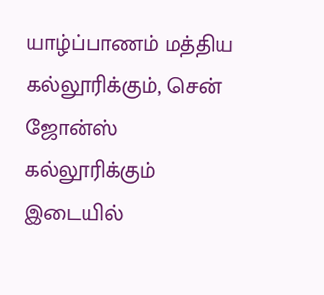யாழ்ப்பாணம் மத்திய கல்லூரிக்கும், சென் ஜோன்ஸ் கல்லூரிக்கும் இடையில்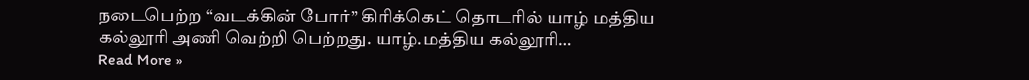நடைபெற்ற “வடக்கின் போர்” கிரிக்கெட் தொடரில் யாழ் மத்திய கல்லூரி அணி வெற்றி பெற்றது. யாழ்.மத்திய கல்லூரி…
Read More »